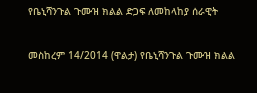የቤኒሻንጉል ጉሙዝ ክልል ድጋፍ ለመከላከያ ሰራዊት

መስከረም 14/2014 (ዋልታ) የቤኒሻንጉል ጉሙዝ ክልል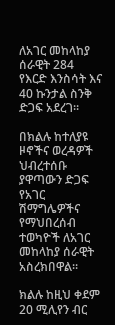ለአገር መከላከያ ሰራዊት 284 የእርድ እንስሳት እና 40 ኩንታል ስንቅ ድጋፍ አደረገ።

በክልሉ ከተለያዩ ዞኖችና ወረዳዎች ህብረተሰቡ ያዋጣውን ድጋፍ የአገር ሽማግሌዎችና የማህበረሰብ ተወካዮች ለአገር መከላከያ ሰራዊት አስረክበዋል።

ክልሉ ከዚህ ቀደም 20 ሚሊየን ብር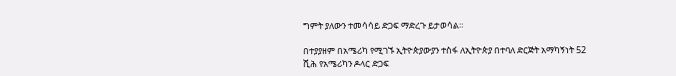ግምት ያለውን ተመሳሳይ ድጋፍ ማድረጉ ይታወሳል።

በተያያዘም በአሜሪካ የሚገኙ ኢትዮጵያውያን ተስፋ ለኢትዮጵያ በተባለ ድርጅት አማካኝነት 52 ሺሕ የአሜሪካን ዶላር ድጋፍ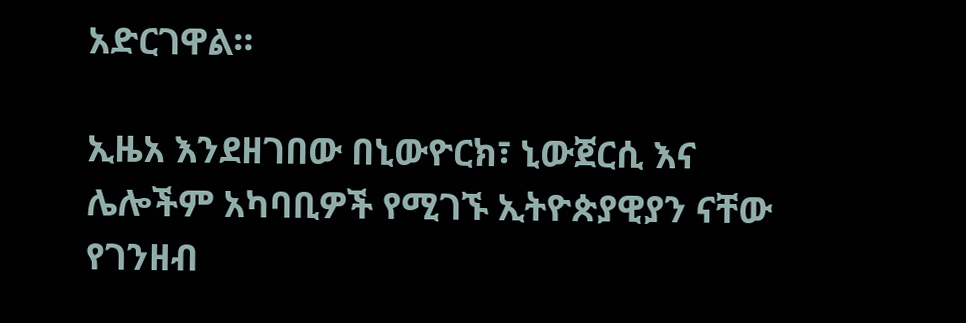አድርገዋል።

ኢዜአ እንደዘገበው በኒውዮርክ፣ ኒውጀርሲ እና ሌሎችም አካባቢዎች የሚገኙ ኢትዮጵያዊያን ናቸው የገንዘብ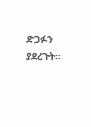ድጋፉን ያደረጉት።